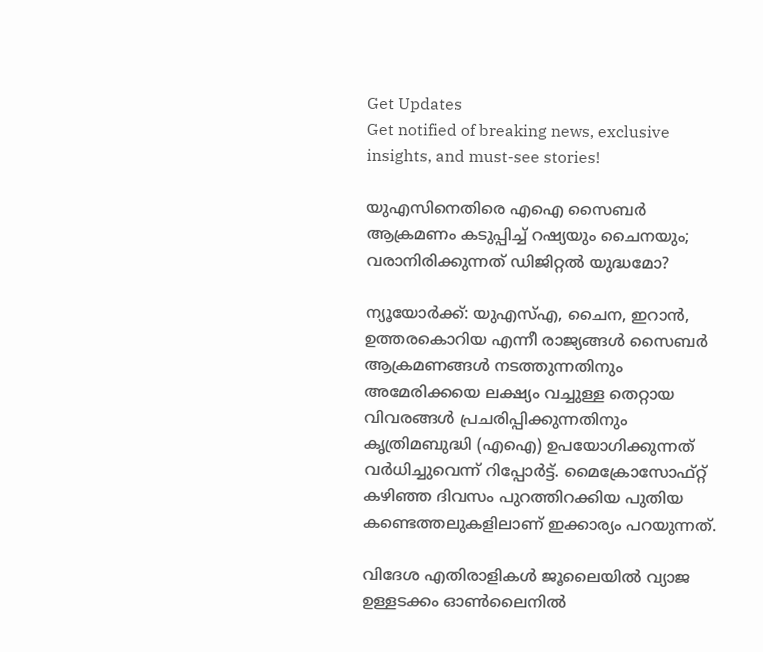Get Updates
Get notified of breaking news, exclusive insights, and must-see stories!

യുഎസിനെതിരെ എഐ സൈബർ ആക്രമണം കടുപ്പിച്ച് റഷ്യയും ചൈനയും; വരാനിരിക്കുന്നത് ഡിജിറ്റൽ യുദ്ധമോ?

ന്യൂയോർക്ക്: യുഎസ്എ, ചൈന, ഇറാൻ, ഉത്തരകൊറിയ എന്നീ രാജ്യങ്ങൾ സൈബർ ആക്രമണങ്ങൾ നടത്തുന്നതിനും അമേരിക്കയെ ലക്ഷ്യം വച്ചുള്ള തെറ്റായ വിവരങ്ങൾ പ്രചരിപ്പിക്കുന്നതിനും കൃത്രിമബുദ്ധി (എഐ) ഉപയോഗിക്കുന്നത് വർധിച്ചുവെന്ന് റിപ്പോർട്ട്. മൈക്രോസോഫ്റ്റ് കഴിഞ്ഞ ദിവസം പുറത്തിറക്കിയ പുതിയ കണ്ടെത്തലുകളിലാണ് ഇക്കാര്യം പറയുന്നത്.

വിദേശ എതിരാളികൾ ജൂലൈയിൽ വ്യാജ ഉള്ളടക്കം ഓൺലൈനിൽ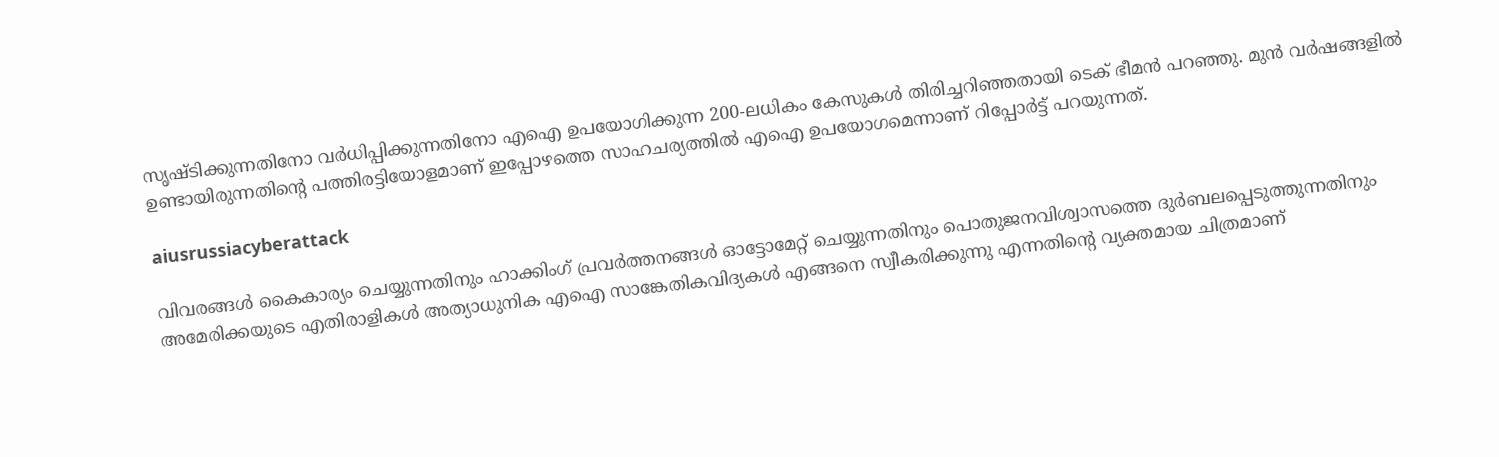സൃഷ്‌ടിക്കുന്നതിനോ വർധിപ്പിക്കുന്നതിനോ എഐ ഉപയോഗിക്കുന്ന 200-ലധികം കേസുകൾ തിരിച്ചറിഞ്ഞതായി ടെക് ഭീമൻ പറഞ്ഞു. മുൻ വർഷങ്ങളിൽ ഉണ്ടായിരുന്നതിന്റെ പത്തിരട്ടിയോളമാണ് ഇപ്പോഴത്തെ സാഹചര്യത്തിൽ എഐ ഉപയോഗമെന്നാണ് റിപ്പോർട്ട് പറയുന്നത്.

aiusrussiacyberattack

വിവരങ്ങൾ കൈകാര്യം ചെയ്യുന്നതിനും ഹാക്കിംഗ് പ്രവർത്തനങ്ങൾ ഓട്ടോമേറ്റ് ചെയ്യുന്നതിനും പൊതുജനവിശ്വാസത്തെ ദുർബലപ്പെടുത്തുന്നതിനും അമേരിക്കയുടെ എതിരാളികൾ അത്യാധുനിക എഐ സാങ്കേതികവിദ്യകൾ എങ്ങനെ സ്വീകരിക്കുന്നു എന്നതിന്റെ വ്യക്തമായ ചിത്രമാണ്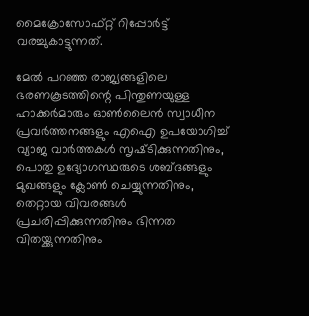മൈക്രോസോഫ്റ്റ് റിപ്പോർട്ട് വരച്ചുകാട്ടുന്നത്.

മേൽ പറഞ്ഞ രാജ്യങ്ങളിലെ ഭരണകൂടത്തിന്റെ പിന്തുണയുള്ള ഹാക്കർമാരും ഓൺലൈൻ സ്വാധീന പ്രവർത്തനങ്ങളും എഐ ഉപയോഗിച്ച് വ്യാജ വാർത്തകൾ സൃഷ്‌ടിക്കുന്നതിനും, പൊതു ഉദ്യോഗസ്ഥരുടെ ശബ്‌ദങ്ങളും മുഖങ്ങളും ക്ലോൺ ചെയ്യുന്നതിനും, തെറ്റായ വിവരങ്ങൾ പ്രചരിപ്പിക്കുന്നതിനും ഭിന്നത വിതയ്ക്കുന്നതിനും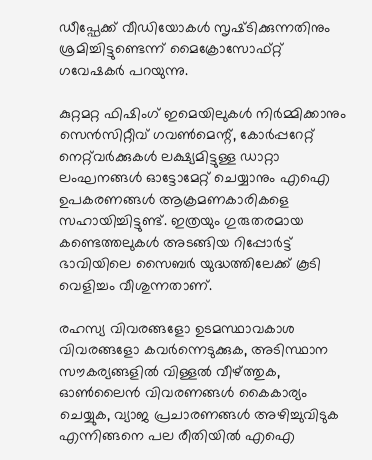ഡീപ്ഫേക്ക് വീഡിയോകൾ സൃഷ്‌ടിക്കുന്നതിനും ശ്രമിച്ചിട്ടുണ്ടെന്ന് മൈക്രോസോഫ്റ്റ് ഗവേഷകർ പറയുന്നു.

കുറ്റമറ്റ ഫിഷിംഗ് ഇമെയിലുകൾ നിർമ്മിക്കാനും സെൻസിറ്റീവ് ഗവൺമെന്റ്, കോർപ്പറേറ്റ് നെറ്റ്‌വർക്കുകൾ ലക്ഷ്യമിട്ടുള്ള ഡാറ്റാ ലംഘനങ്ങൾ ഓട്ടോമേറ്റ് ചെയ്യാനും എഐ ഉപകരണങ്ങൾ ആക്രമണകാരികളെ സഹായിച്ചിട്ടുണ്ട്. ഇത്രയും ഗുരുതരമായ കണ്ടെത്തലുകൾ അടങ്ങിയ റിപ്പോർട്ട് ഭാവിയിലെ സൈബർ യുദ്ധത്തിലേക്ക് കൂടി വെളിച്ചം വീശുന്നതാണ്.

രഹസ്യ വിവരങ്ങളോ ഉടമസ്ഥാവകാശ വിവരങ്ങളോ കവർന്നെടുക്കുക, അടിസ്ഥാന സൗകര്യങ്ങളിൽ വിള്ളൽ വീഴ്ത്തുക, ഓൺലൈൻ വിവരണങ്ങൾ കൈകാര്യം ചെയ്യുക, വ്യാജ പ്രചാരണങ്ങൾ അഴിച്ചുവിടുക എന്നിങ്ങനെ പല രീതിയിൽ എഐ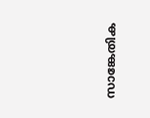സാങ്കേതിക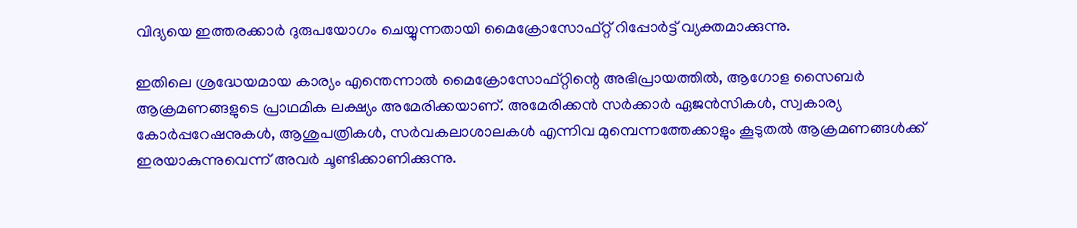വിദ്യയെ ഇത്തരക്കാർ ദുരുപയോഗം ചെയ്യുന്നതായി മൈക്രോസോഫ്റ്റ് റിപ്പോർട്ട് വ്യക്തമാക്കുന്നു.

ഇതിലെ ശ്രദ്ധേയമായ കാര്യം എന്തെന്നാൽ മൈക്രോസോഫ്റ്റിന്റെ അഭിപ്രായത്തിൽ, ആഗോള സൈബർ ആക്രമണങ്ങളുടെ പ്രാഥമിക ലക്ഷ്യം അമേരിക്കയാണ്. അമേരിക്കൻ സർക്കാർ ഏജൻസികൾ, സ്വകാര്യ കോർപ്പറേഷനുകൾ, ആശുപത്രികൾ, സർവകലാശാലകൾ എന്നിവ മുമ്പെന്നത്തേക്കാളും കൂടുതൽ ആക്രമണങ്ങൾക്ക് ഇരയാകുന്നുവെന്ന് അവർ ചൂണ്ടിക്കാണിക്കുന്നു.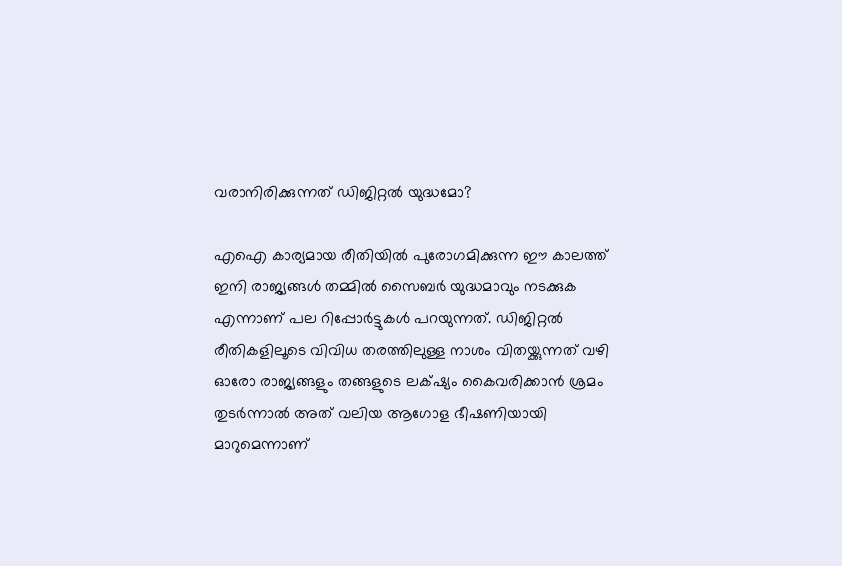വരാനിരിക്കുന്നത് ഡിജിറ്റൽ യുദ്ധമോ?

എഐ കാര്യമായ രീതിയിൽ പുരോഗമിക്കുന്ന ഈ കാലത്ത് ഇനി രാജ്യങ്ങൾ തമ്മിൽ സൈബർ യുദ്ധമാവും നടക്കുക എന്നാണ് പല റിപ്പോർട്ടുകൾ പറയുന്നത്. ഡിജിറ്റൽ രീതികളിലൂടെ വിവിധ തരത്തിലുള്ള നാശം വിതയ്ക്കുന്നത് വഴി ഓരോ രാജ്യങ്ങളും തങ്ങളുടെ ലക്‌ഷ്യം കൈവരിക്കാൻ ശ്രമം തുടർന്നാൽ അത് വലിയ ആഗോള ഭീഷണിയായി മാറുമെന്നാണ്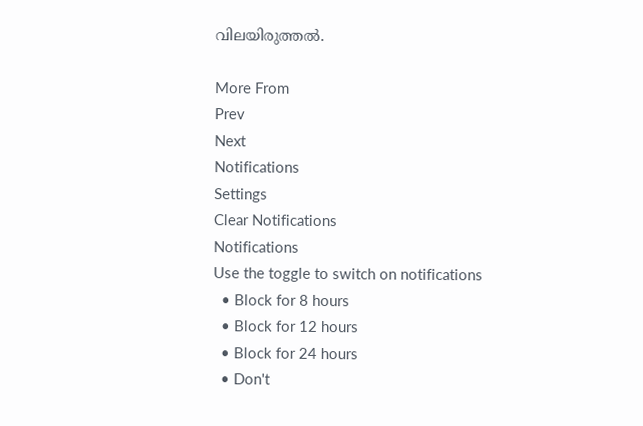വിലയിരുത്തൽ.

More From
Prev
Next
Notifications
Settings
Clear Notifications
Notifications
Use the toggle to switch on notifications
  • Block for 8 hours
  • Block for 12 hours
  • Block for 24 hours
  • Don't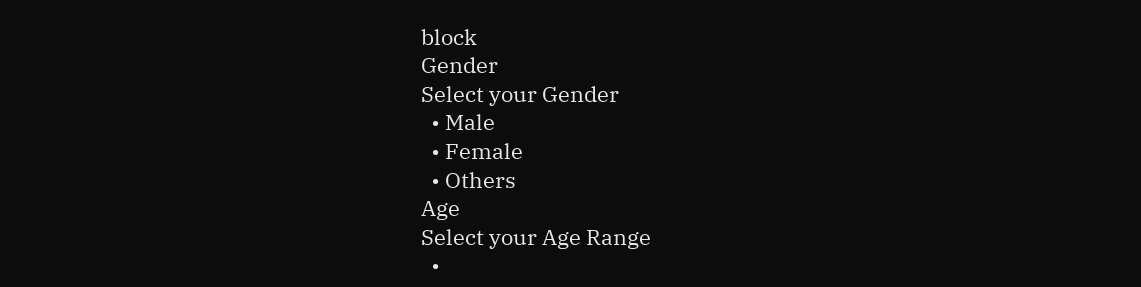block
Gender
Select your Gender
  • Male
  • Female
  • Others
Age
Select your Age Range
  •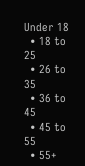Under 18
  • 18 to 25
  • 26 to 35
  • 36 to 45
  • 45 to 55
  • 55+